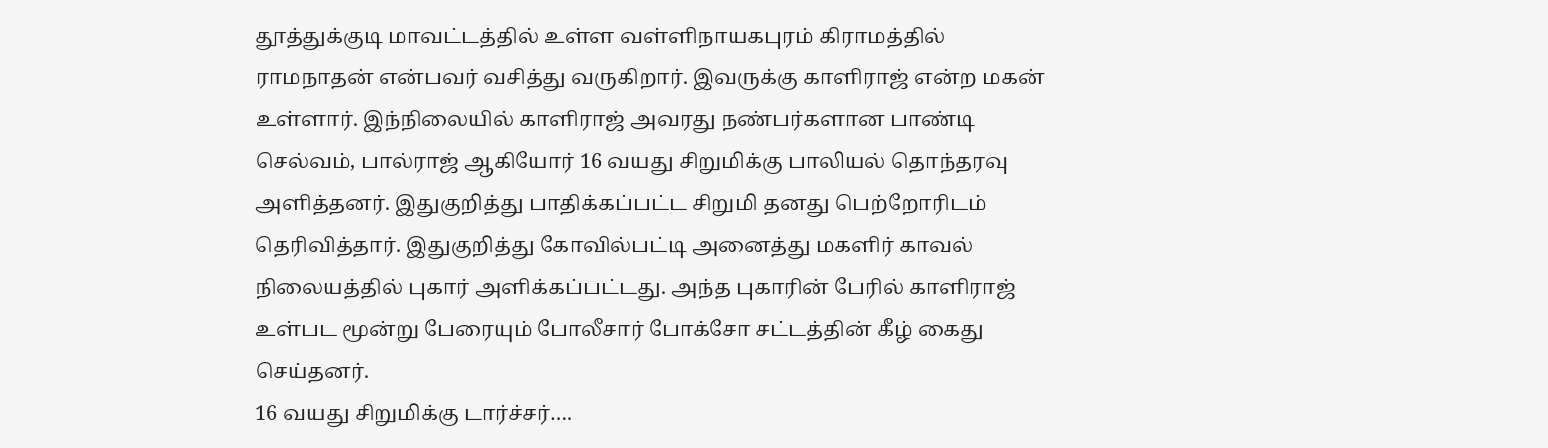தூத்துக்குடி மாவட்டத்தில் உள்ள வள்ளிநாயகபுரம் கிராமத்தில் ராமநாதன் என்பவர் வசித்து வருகிறார். இவருக்கு காளிராஜ் என்ற மகன் உள்ளார். இந்நிலையில் காளிராஜ் அவரது நண்பர்களான பாண்டி செல்வம், பால்ராஜ் ஆகியோர் 16 வயது சிறுமிக்கு பாலியல் தொந்தரவு அளித்தனர். இதுகுறித்து பாதிக்கப்பட்ட சிறுமி தனது பெற்றோரிடம் தெரிவித்தார். இதுகுறித்து கோவில்பட்டி அனைத்து மகளிர் காவல் நிலையத்தில் புகார் அளிக்கப்பட்டது. அந்த புகாரின் பேரில் காளிராஜ் உள்பட மூன்று பேரையும் போலீசார் போக்சோ சட்டத்தின் கீழ் கைது செய்தனர்.
16 வயது சிறுமிக்கு டார்ச்சர்….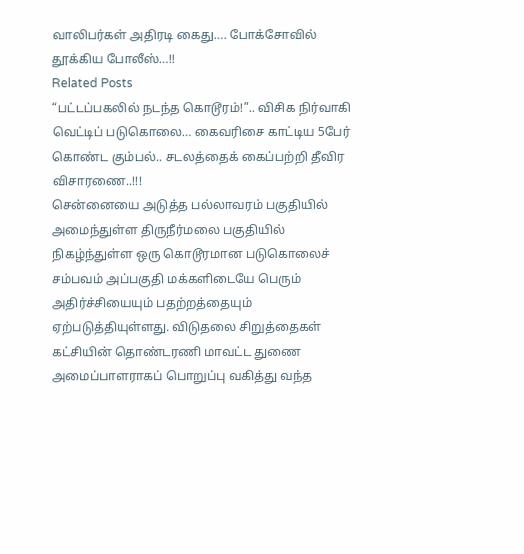வாலிபர்கள் அதிரடி கைது…. போக்சோவில் தூக்கிய போலீஸ்…!!
Related Posts
“பட்டப்பகலில் நடந்த கொடூரம்!”.. விசிக நிர்வாகி வெட்டிப் படுகொலை… கைவரிசை காட்டிய 5பேர் கொண்ட கும்பல்.. சடலத்தைக் கைப்பற்றி தீவிர விசாரணை..!!!
சென்னையை அடுத்த பல்லாவரம் பகுதியில் அமைந்துள்ள திருநீர்மலை பகுதியில் நிகழ்ந்துள்ள ஒரு கொடூரமான படுகொலைச் சம்பவம் அப்பகுதி மக்களிடையே பெரும் அதிர்ச்சியையும் பதற்றத்தையும் ஏற்படுத்தியுள்ளது. விடுதலை சிறுத்தைகள் கட்சியின் தொண்டரணி மாவட்ட துணை அமைப்பாளராகப் பொறுப்பு வகித்து வந்த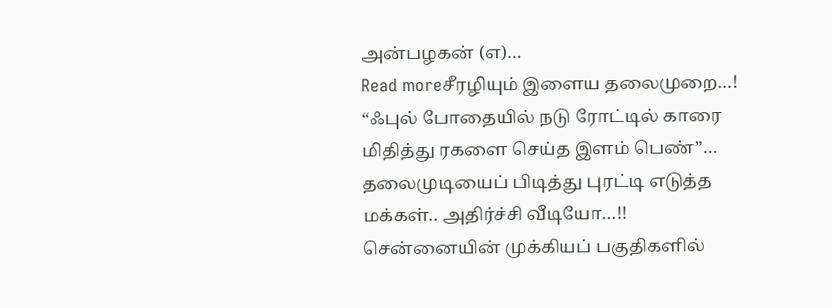அன்பழகன் (எ)…
Read moreசீரழியும் இளைய தலைமுறை…! “ஃபுல் போதையில் நடு ரோட்டில் காரை மிதித்து ரகளை செய்த இளம் பெண்”… தலைமுடியைப் பிடித்து புரட்டி எடுத்த மக்கள்.. அதிர்ச்சி வீடியோ…!!
சென்னையின் முக்கியப் பகுதிகளில்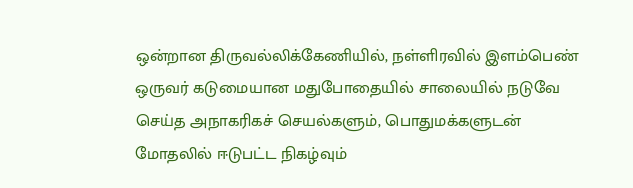ஒன்றான திருவல்லிக்கேணியில், நள்ளிரவில் இளம்பெண் ஒருவர் கடுமையான மதுபோதையில் சாலையில் நடுவே செய்த அநாகரிகச் செயல்களும், பொதுமக்களுடன் மோதலில் ஈடுபட்ட நிகழ்வும்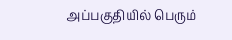அப்பகுதியில் பெரும்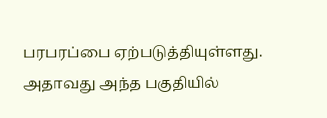பரபரப்பை ஏற்படுத்தியுள்ளது. அதாவது அந்த பகுதியில்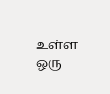உள்ள ஒரு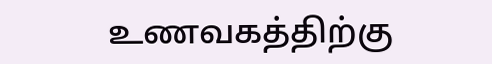உணவகத்திற்கு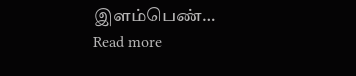இளம்பெண்…
Read more